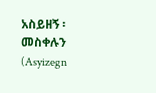አስይዘኝ ፡ መስቀሉን (Asyizegn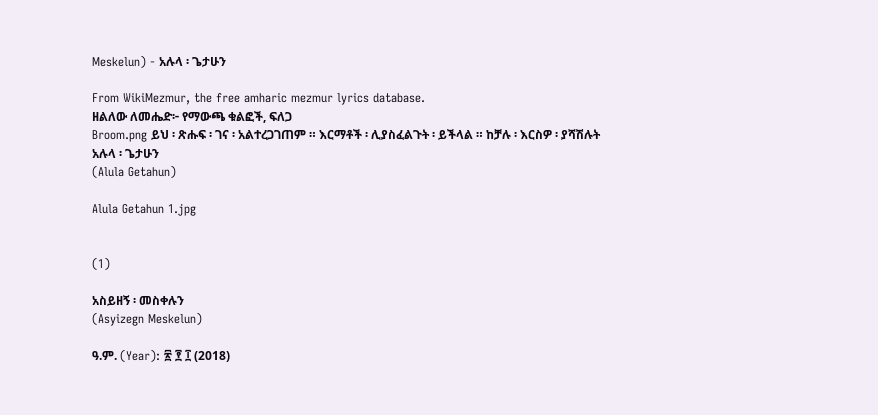Meskelun) - አሉላ ፡ ጌታሁን

From WikiMezmur, the free amharic mezmur lyrics database.
ዘልለው ለመሔድ፦ የማውጫ ቁልፎች, ፍለጋ
Broom.png ይህ ፡ ጽሑፍ ፡ ገና ፡ አልተረጋገጠም ። እርማቶች ፡ ሊያስፈልጉት ፡ ይችላል ። ከቻሉ ፡ እርስዎ ፡ ያሻሽሉት
አሉላ ፡ ጌታሁን
(Alula Getahun)

Alula Getahun 1.jpg


(1)

አስይዘኝ ፡ መስቀሉን
(Asyizegn Meskelun)

ዓ.ም. (Year): ፳ ፻ ፲ (2018)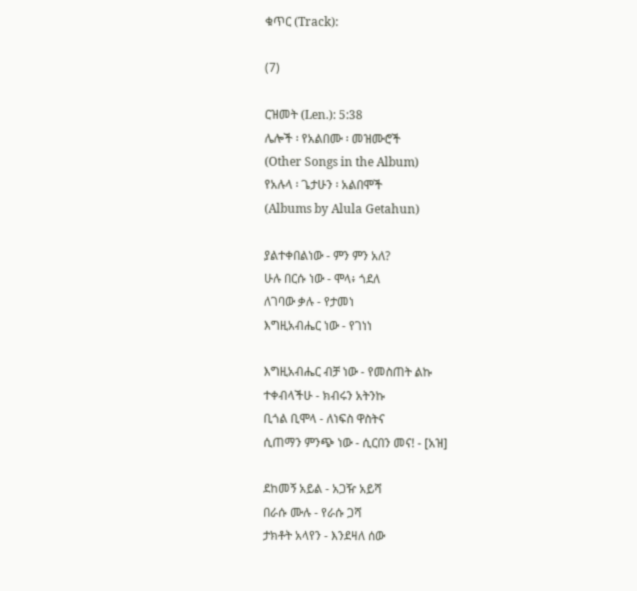ቁጥር (Track):

(7)

ርዝመት (Len.): 5:38
ሌሎች ፡ የአልበሙ ፡ መዝሙሮች
(Other Songs in the Album)
የአሉላ ፡ ጌታሁን ፡ አልበሞች
(Albums by Alula Getahun)

ያልተቀበልነው - ምን ምን አለ?
ሁሉ በርሱ ነው - ሞላ፥ ጎደለ
ለገባው ቃሉ - የታመነ
እግዚአብሔር ነው - የገነነ

እግዚአብሔር ብቻ ነው - የመስጠት ልኩ
ተቀብላችሁ - ክብሩን አትንኩ
ቢጎል ቢሞላ - ለነፍስ ዋስትና
ሲጠማን ምንጭ ነው - ሲርበን መና! - [አዝ]

ደከመኝ አይል - አጋዥ አይሻ
በራሱ ሙሉ - የራሱ ጋሻ
ታክቶት አላየን - እንደዛለ ሰው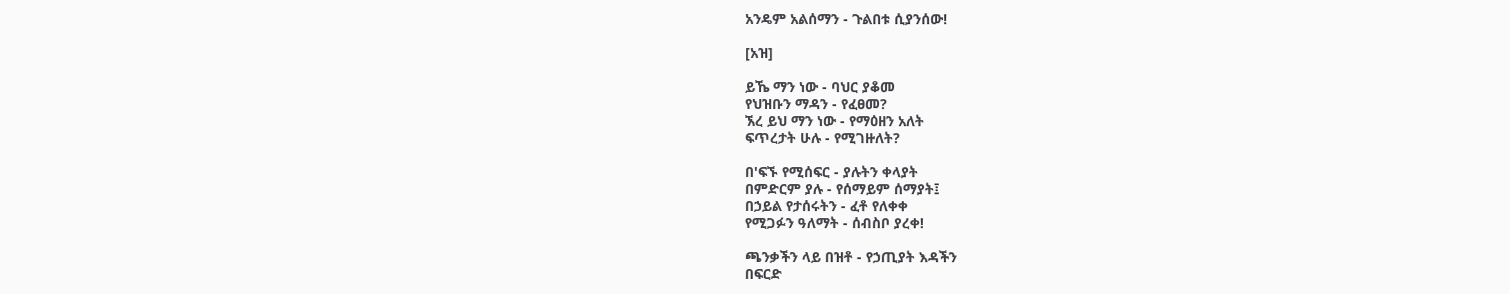አንዴም አልሰማን - ጉልበቱ ሲያንሰው!

[አዝ]

ይኼ ማን ነው - ባህር ያቆመ
የህዝቡን ማዳን - የፈፀመ?
ኧረ ይህ ማን ነው - የማዕዘን አለት
ፍጥረታት ሁሉ - የሚገዙለት?

በ'ፍኙ የሚሰፍር - ያሉትን ቀላያት
በምድርም ያሉ - የሰማይም ሰማያት፤
በኃይል የታሰሩትን - ፈቶ የለቀቀ
የሚጋፉን ዓለማት - ሰብስቦ ያረቀ!

ጫንቃችን ላይ በዝቶ - የኃጢያት እዳችን
በፍርድ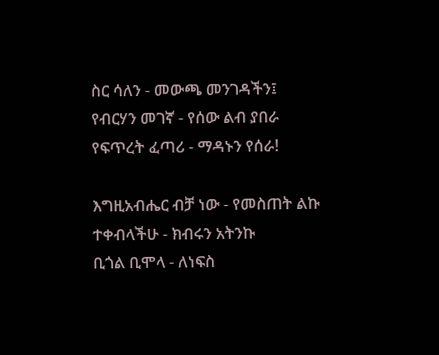ስር ሳለን - መውጫ መንገዳችን፤
የብርሃን መገኛ - የሰው ልብ ያበራ
የፍጥረት ፈጣሪ - ማዳኑን የሰራ!

እግዚአብሔር ብቻ ነው - የመስጠት ልኩ
ተቀብላችሁ - ክብሩን አትንኩ
ቢጎል ቢሞላ - ለነፍስ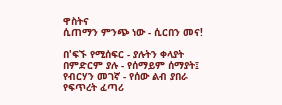ዋስትና
ሲጠማን ምንጭ ነው - ሲርበን መና!

በ'ፍኙ የሚሰፍር - ያሉትን ቀላያት
በምድርም ያሉ - የሰማይም ሰማያት፤
የብርሃን መገኛ - የሰው ልብ ያበራ
የፍጥረት ፈጣሪ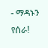- ማዳኑን የሰራ!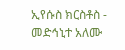ኢየሱስ ክርስቶስ - መድኅኒተ አለሙ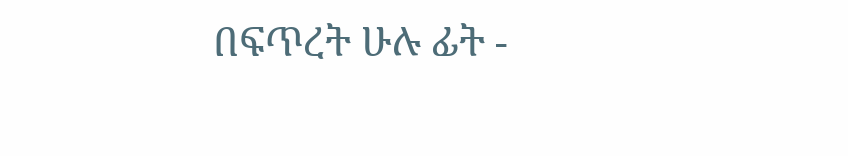በፍጥረት ሁሉ ፊት -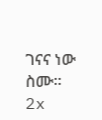ገናና ነው ስሙ። 2x